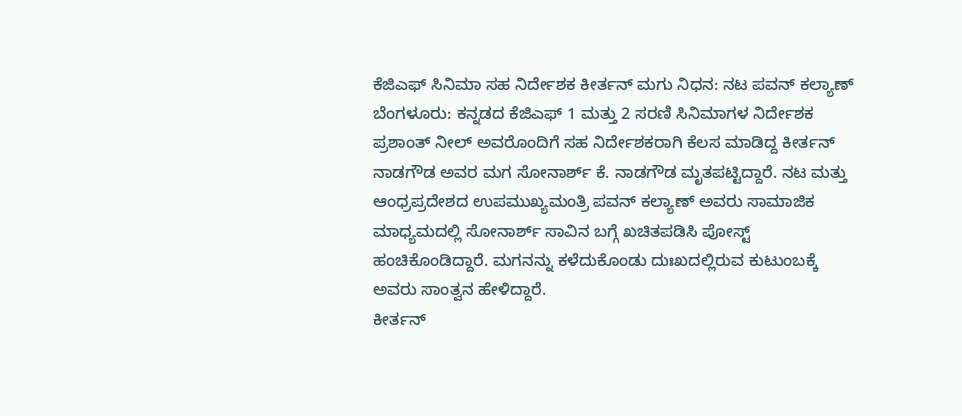ಕೆಜಿಎಫ್ ಸಿನಿಮಾ ಸಹ ನಿರ್ದೇಶಕ ಕೀರ್ತನ್ ಮಗು ನಿಧನ: ನಟ ಪವನ್ ಕಲ್ಯಾಣ್
ಬೆಂಗಳೂರು: ಕನ್ನಡದ ಕೆಜಿಎಫ್ 1 ಮತ್ತು 2 ಸರಣಿ ಸಿನಿಮಾಗಳ ನಿರ್ದೇಶಕ ಪ್ರಶಾಂತ್ ನೀಲ್ ಅವರೊಂದಿಗೆ ಸಹ ನಿರ್ದೇಶಕರಾಗಿ ಕೆಲಸ ಮಾಡಿದ್ದ ಕೀರ್ತನ್ ನಾಡಗೌಡ ಅವರ ಮಗ ಸೋನಾರ್ಶ್ ಕೆ. ನಾಡಗೌಡ ಮೃತಪಟ್ಟಿದ್ದಾರೆ. ನಟ ಮತ್ತು ಆಂಧ್ರಪ್ರದೇಶದ ಉಪಮುಖ್ಯಮಂತ್ರಿ ಪವನ್ ಕಲ್ಯಾಣ್ ಅವರು ಸಾಮಾಜಿಕ ಮಾಧ್ಯಮದಲ್ಲಿ ಸೋನಾರ್ಶ್ ಸಾವಿನ ಬಗ್ಗೆ ಖಚಿತಪಡಿಸಿ ಪೋಸ್ಟ್ ಹಂಚಿಕೊಂಡಿದ್ದಾರೆ. ಮಗನನ್ನು ಕಳೆದುಕೊಂಡು ದುಃಖದಲ್ಲಿರುವ ಕುಟುಂಬಕ್ಕೆ ಅವರು ಸಾಂತ್ವನ ಹೇಳಿದ್ದಾರೆ.
ಕೀರ್ತನ್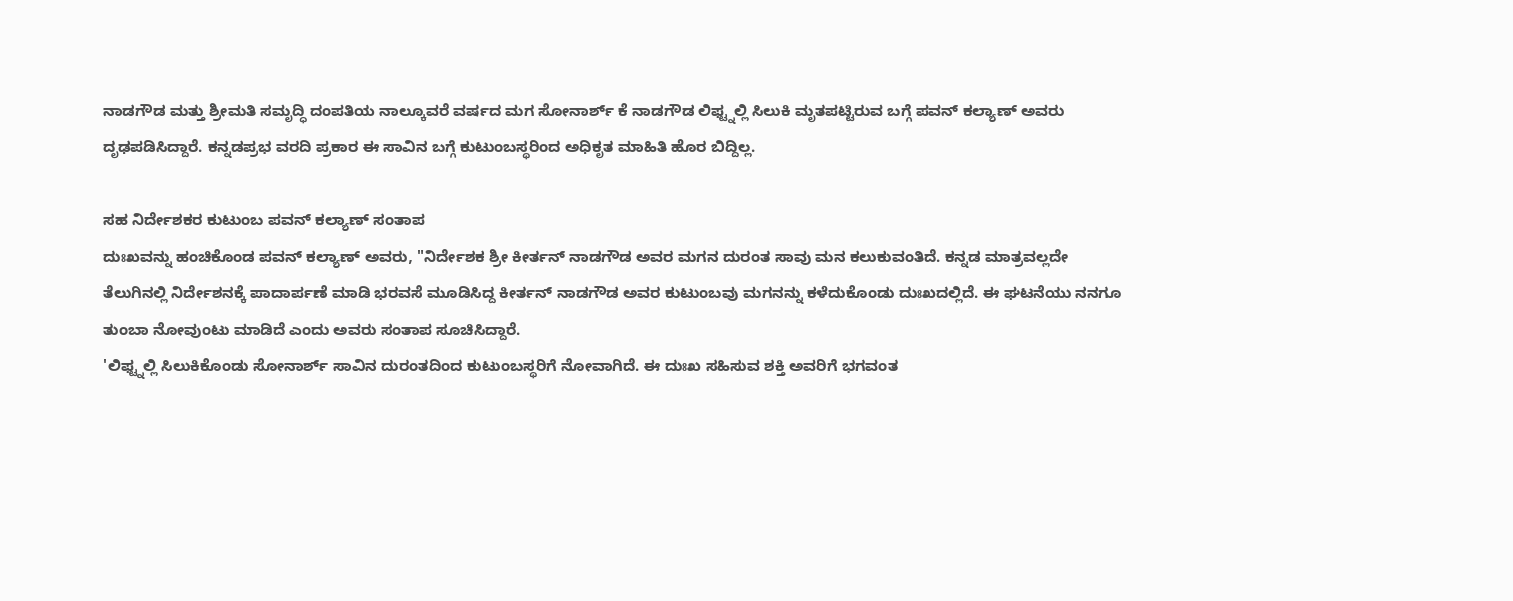ನಾಡಗೌಡ ಮತ್ತು ಶ್ರೀಮತಿ ಸಮೃದ್ಧಿ ದಂಪತಿಯ ನಾಲ್ಕೂವರೆ ವರ್ಷದ ಮಗ ಸೋನಾರ್ಶ್ ಕೆ ನಾಡಗೌಡ ಲಿಫ್ಟ್ನಲ್ಲಿ ಸಿಲುಕಿ ಮೃತಪಟ್ಟಿರುವ ಬಗ್ಗೆ ಪವನ್ ಕಲ್ಯಾಣ್ ಅವರು ದೃಢಪಡಿಸಿದ್ದಾರೆ. ಕನ್ನಡಪ್ರಭ ವರದಿ ಪ್ರಕಾರ ಈ ಸಾವಿನ ಬಗ್ಗೆ ಕುಟುಂಬಸ್ಥರಿಂದ ಅಧಿಕೃತ ಮಾಹಿತಿ ಹೊರ ಬಿದ್ದಿಲ್ಲ.

ಸಹ ನಿರ್ದೇಶಕರ ಕುಟುಂಬ ಪವನ್ ಕಲ್ಯಾಣ್ ಸಂತಾಪ
ದುಃಖವನ್ನು ಹಂಚಿಕೊಂಡ ಪವನ್ ಕಲ್ಯಾಣ್ ಅವರು, "ನಿರ್ದೇಶಕ ಶ್ರೀ ಕೀರ್ತನ್ ನಾಡಗೌಡ ಅವರ ಮಗನ ದುರಂತ ಸಾವು ಮನ ಕಲುಕುವಂತಿದೆ. ಕನ್ನಡ ಮಾತ್ರವಲ್ಲದೇ ತೆಲುಗಿನಲ್ಲಿ ನಿರ್ದೇಶನಕ್ಕೆ ಪಾದಾರ್ಪಣೆ ಮಾಡಿ ಭರವಸೆ ಮೂಡಿಸಿದ್ದ ಕೀರ್ತನ್ ನಾಡಗೌಡ ಅವರ ಕುಟುಂಬವು ಮಗನನ್ನು ಕಳೆದುಕೊಂಡು ದುಃಖದಲ್ಲಿದೆ. ಈ ಘಟನೆಯು ನನಗೂ ತುಂಬಾ ನೋವುಂಟು ಮಾಡಿದೆ ಎಂದು ಅವರು ಸಂತಾಪ ಸೂಚಿಸಿದ್ದಾರೆ.
'ಲಿಫ್ಟ್ನಲ್ಲಿ ಸಿಲುಕಿಕೊಂಡು ಸೋನಾರ್ಶ್ ಸಾವಿನ ದುರಂತದಿಂದ ಕುಟುಂಬಸ್ಥರಿಗೆ ನೋವಾಗಿದೆ. ಈ ದುಃಖ ಸಹಿಸುವ ಶಕ್ತಿ ಅವರಿಗೆ ಭಗವಂತ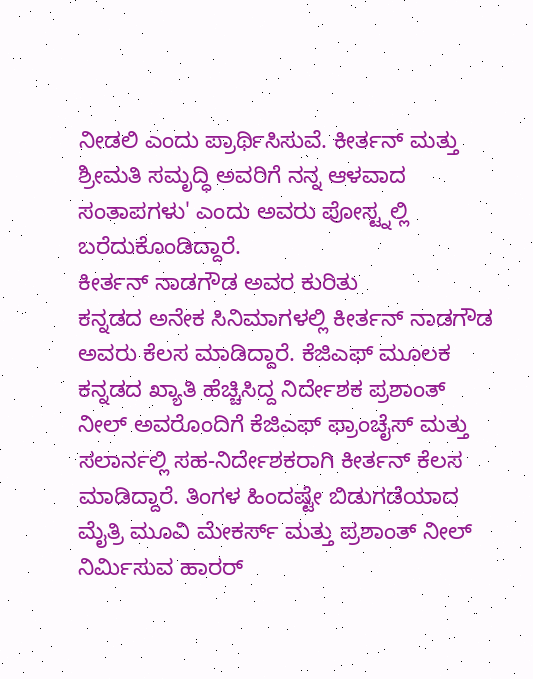ನೀಡಲಿ ಎಂದು ಪ್ರಾರ್ಥಿಸಿಸುವೆ. ಕೀರ್ತನ್ ಮತ್ತು ಶ್ರೀಮತಿ ಸಮೃದ್ಧಿ ಅವರಿಗೆ ನನ್ನ ಆಳವಾದ ಸಂತಾಪಗಳು' ಎಂದು ಅವರು ಪೋಸ್ಟ್ನಲ್ಲಿ ಬರೆದುಕೊಂಡಿದ್ದಾರೆ.
ಕೀರ್ತನ್ ನಾಡಗೌಡ ಅವರ ಕುರಿತು
ಕನ್ನಡದ ಅನೇಕ ಸಿನಿಮಾಗಳಲ್ಲಿ ಕೀರ್ತನ್ ನಾಡಗೌಡ ಅವರು ಕೆಲಸ ಮಾಡಿದ್ದಾರೆ. ಕೆಜಿಎಫ್ ಮೂಲಕ ಕನ್ನಡದ ಖ್ಯಾತಿ ಹೆಚ್ಚಿಸಿದ್ದ ನಿರ್ದೇಶಕ ಪ್ರಶಾಂತ್ ನೀಲ್ ಅವರೊಂದಿಗೆ ಕೆಜಿಎಫ್ ಫ್ರಾಂಚೈಸ್ ಮತ್ತು ಸಲಾರ್ನಲ್ಲಿ ಸಹ-ನಿರ್ದೇಶಕರಾಗಿ ಕೀರ್ತನ್ ಕೆಲಸ ಮಾಡಿದ್ದಾರೆ. ತಿಂಗಳ ಹಿಂದಷ್ಟೇ ಬಿಡುಗಡೆಯಾದ ಮೈತ್ರಿ ಮೂವಿ ಮೇಕರ್ಸ್ ಮತ್ತು ಪ್ರಶಾಂತ್ ನೀಲ್ ನಿರ್ಮಿಸುವ ಹಾರರ್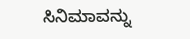ಸಿನಿಮಾವನ್ನು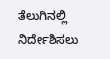ತೆಲುಗಿನಲ್ಲಿ ನಿರ್ದೇಶಿಸಲು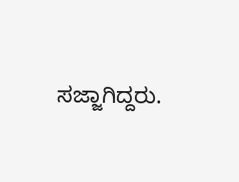ಸಜ್ಜಾಗಿದ್ದರು.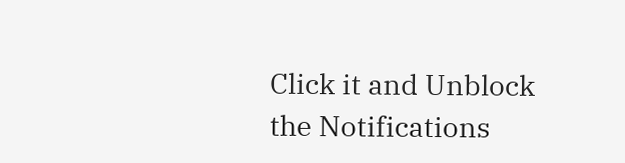Click it and Unblock the Notifications